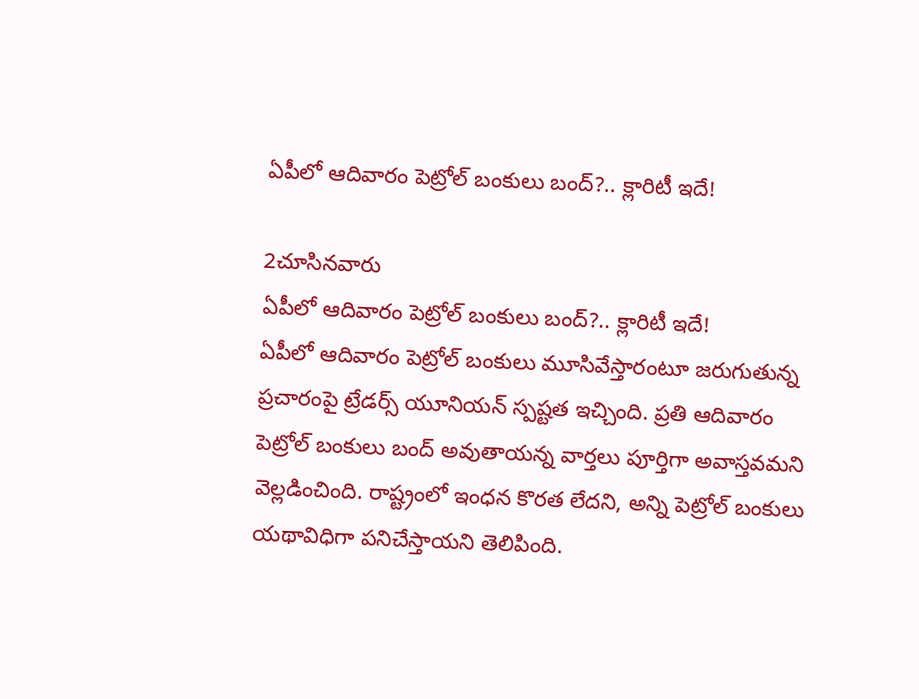ఏపీలో ఆదివారం పెట్రోల్ బంకులు బంద్?.. క్లారిటీ ఇదే!

2చూసినవారు
ఏపీలో ఆదివారం పెట్రోల్ బంకులు బంద్?.. క్లారిటీ ఇదే!
ఏపీలో ఆదివారం పెట్రోల్ బంకులు మూసివేస్తారంటూ జరుగుతున్న ప్రచారంపై ట్రేడర్స్ యూనియన్ స్పష్టత ఇచ్చింది. ప్రతి ఆదివారం పెట్రోల్ బంకులు బంద్ అవుతాయన్న వార్తలు పూర్తిగా అవాస్తవమని వెల్లడించింది. రాష్ట్రంలో ఇంధన కొరత లేదని, అన్ని పెట్రోల్ బంకులు యథావిధిగా పనిచేస్తాయని తెలిపింది.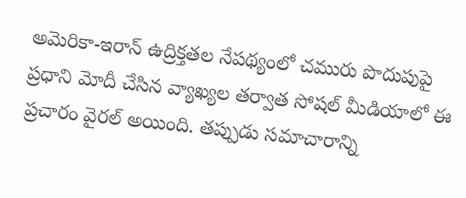అమెరికా-ఇరాన్ ఉద్రిక్తతల నేపథ్యంలో చమురు పొదుపుపై ప్రధాని మోదీ చేసిన వ్యాఖ్యల తర్వాత సోషల్ మీడియాలో ఈ ప్రచారం వైరల్ అయింది. తప్పుడు సమాచారాన్ని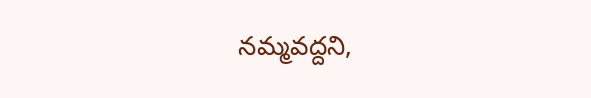నమ్మవద్దని,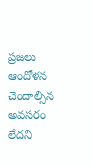ప్రజలు ఆందోళన చెందాల్సిన అవసరం లేదని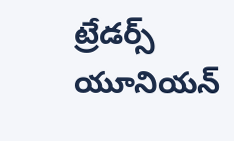ట్రేడర్స్ యూనియన్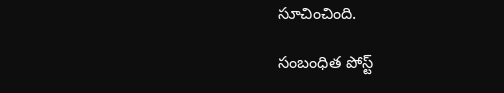సూచించింది.

సంబంధిత పోస్ట్